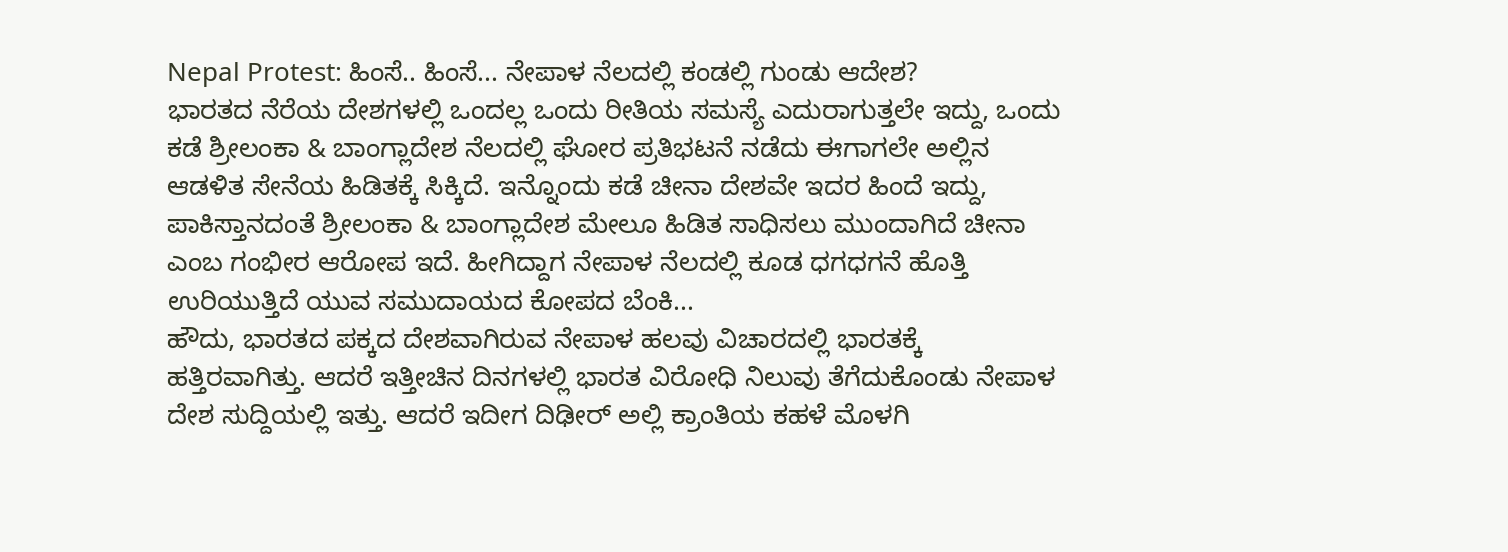Nepal Protest: ಹಿಂಸೆ.. ಹಿಂಸೆ... ನೇಪಾಳ ನೆಲದಲ್ಲಿ ಕಂಡಲ್ಲಿ ಗುಂಡು ಆದೇಶ?
ಭಾರತದ ನೆರೆಯ ದೇಶಗಳಲ್ಲಿ ಒಂದಲ್ಲ ಒಂದು ರೀತಿಯ ಸಮಸ್ಯೆ ಎದುರಾಗುತ್ತಲೇ ಇದ್ದು, ಒಂದು ಕಡೆ ಶ್ರೀಲಂಕಾ & ಬಾಂಗ್ಲಾದೇಶ ನೆಲದಲ್ಲಿ ಘೋರ ಪ್ರತಿಭಟನೆ ನಡೆದು ಈಗಾಗಲೇ ಅಲ್ಲಿನ ಆಡಳಿತ ಸೇನೆಯ ಹಿಡಿತಕ್ಕೆ ಸಿಕ್ಕಿದೆ. ಇನ್ನೊಂದು ಕಡೆ ಚೀನಾ ದೇಶವೇ ಇದರ ಹಿಂದೆ ಇದ್ದು, ಪಾಕಿಸ್ತಾನದಂತೆ ಶ್ರೀಲಂಕಾ & ಬಾಂಗ್ಲಾದೇಶ ಮೇಲೂ ಹಿಡಿತ ಸಾಧಿಸಲು ಮುಂದಾಗಿದೆ ಚೀನಾ ಎಂಬ ಗಂಭೀರ ಆರೋಪ ಇದೆ. ಹೀಗಿದ್ದಾಗ ನೇಪಾಳ ನೆಲದಲ್ಲಿ ಕೂಡ ಧಗಧಗನೆ ಹೊತ್ತಿ ಉರಿಯುತ್ತಿದೆ ಯುವ ಸಮುದಾಯದ ಕೋಪದ ಬೆಂಕಿ...
ಹೌದು, ಭಾರತದ ಪಕ್ಕದ ದೇಶವಾಗಿರುವ ನೇಪಾಳ ಹಲವು ವಿಚಾರದಲ್ಲಿ ಭಾರತಕ್ಕೆ ಹತ್ತಿರವಾಗಿತ್ತು. ಆದರೆ ಇತ್ತೀಚಿನ ದಿನಗಳಲ್ಲಿ ಭಾರತ ವಿರೋಧಿ ನಿಲುವು ತೆಗೆದುಕೊಂಡು ನೇಪಾಳ ದೇಶ ಸುದ್ದಿಯಲ್ಲಿ ಇತ್ತು. ಆದರೆ ಇದೀಗ ದಿಢೀರ್ ಅಲ್ಲಿ ಕ್ರಾಂತಿಯ ಕಹಳೆ ಮೊಳಗಿ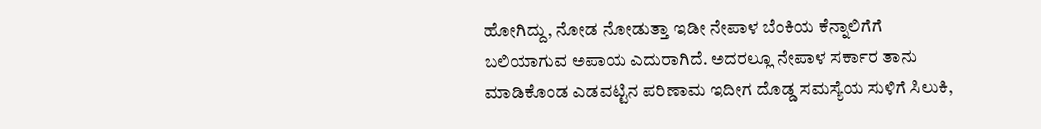ಹೋಗಿದ್ದು, ನೋಡ ನೋಡುತ್ತಾ ಇಡೀ ನೇಪಾಳ ಬೆಂಕಿಯ ಕೆನ್ನಾಲಿಗೆಗೆ ಬಲಿಯಾಗುವ ಅಪಾಯ ಎದುರಾಗಿದೆ. ಅದರಲ್ಲೂ ನೇಪಾಳ ಸರ್ಕಾರ ತಾನು ಮಾಡಿಕೊಂಡ ಎಡವಟ್ಟಿನ ಪರಿಣಾಮ ಇದೀಗ ದೊಡ್ಡ ಸಮಸ್ಯೆಯ ಸುಳಿಗೆ ಸಿಲುಕಿ,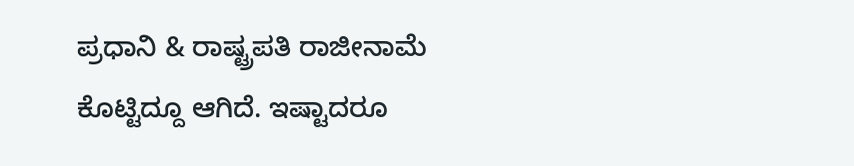ಪ್ರಧಾನಿ & ರಾಷ್ಟ್ರಪತಿ ರಾಜೀನಾಮೆ ಕೊಟ್ಟಿದ್ದೂ ಆಗಿದೆ. ಇಷ್ಟಾದರೂ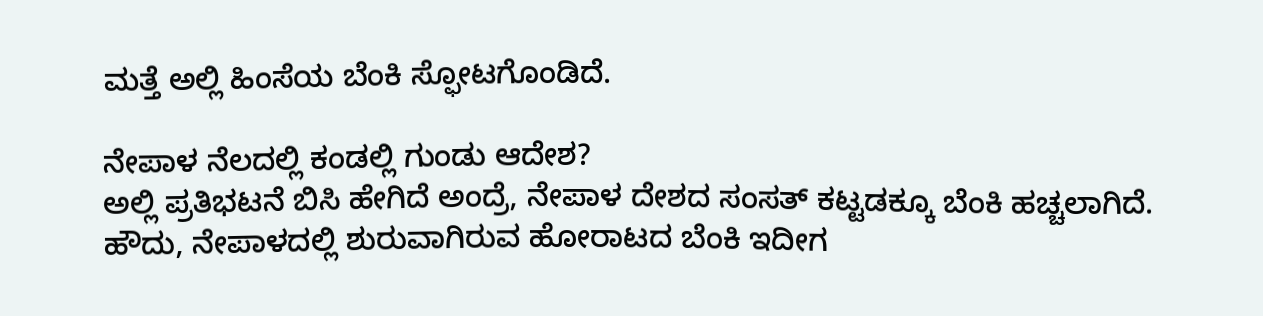ಮತ್ತೆ ಅಲ್ಲಿ ಹಿಂಸೆಯ ಬೆಂಕಿ ಸ್ಫೋಟಗೊಂಡಿದೆ.

ನೇಪಾಳ ನೆಲದಲ್ಲಿ ಕಂಡಲ್ಲಿ ಗುಂಡು ಆದೇಶ?
ಅಲ್ಲಿ ಪ್ರತಿಭಟನೆ ಬಿಸಿ ಹೇಗಿದೆ ಅಂದ್ರೆ, ನೇಪಾಳ ದೇಶದ ಸಂಸತ್ ಕಟ್ಟಡಕ್ಕೂ ಬೆಂಕಿ ಹಚ್ಚಲಾಗಿದೆ. ಹೌದು, ನೇಪಾಳದಲ್ಲಿ ಶುರುವಾಗಿರುವ ಹೋರಾಟದ ಬೆಂಕಿ ಇದೀಗ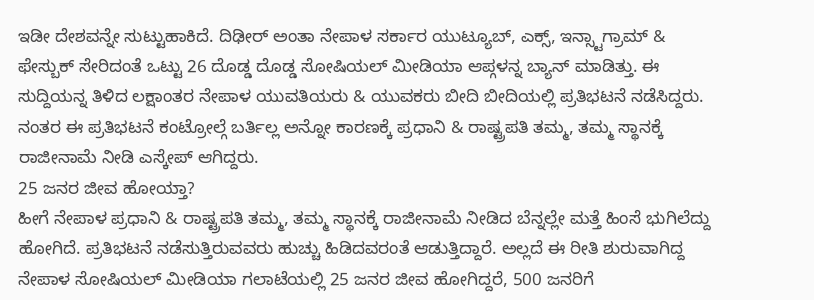ಇಡೀ ದೇಶವನ್ನೇ ಸುಟ್ಟುಹಾಕಿದೆ. ದಿಢೀರ್ ಅಂತಾ ನೇಪಾಳ ಸರ್ಕಾರ ಯುಟ್ಯೂಬ್, ಎಕ್ಸ್, ಇನ್ಸ್ಟಾಗ್ರಾಮ್ & ಫೇಸ್ಬುಕ್ ಸೇರಿದಂತೆ ಒಟ್ಟು 26 ದೊಡ್ಡ ದೊಡ್ಡ ಸೋಷಿಯಲ್ ಮೀಡಿಯಾ ಆಪ್ಗಳನ್ನ ಬ್ಯಾನ್ ಮಾಡಿತ್ತು. ಈ ಸುದ್ದಿಯನ್ನ ತಿಳಿದ ಲಕ್ಷಾಂತರ ನೇಪಾಳ ಯುವತಿಯರು & ಯುವಕರು ಬೀದಿ ಬೀದಿಯಲ್ಲಿ ಪ್ರತಿಭಟನೆ ನಡೆಸಿದ್ದರು. ನಂತರ ಈ ಪ್ರತಿಭಟನೆ ಕಂಟ್ರೋಲ್ಗೆ ಬರ್ತಿಲ್ಲ ಅನ್ನೋ ಕಾರಣಕ್ಕೆ ಪ್ರಧಾನಿ & ರಾಷ್ಟ್ರಪತಿ ತಮ್ಮ, ತಮ್ಮ ಸ್ಥಾನಕ್ಕೆ ರಾಜೀನಾಮೆ ನೀಡಿ ಎಸ್ಕೇಪ್ ಆಗಿದ್ದರು.
25 ಜನರ ಜೀವ ಹೋಯ್ತಾ?
ಹೀಗೆ ನೇಪಾಳ ಪ್ರಧಾನಿ & ರಾಷ್ಟ್ರಪತಿ ತಮ್ಮ, ತಮ್ಮ ಸ್ಥಾನಕ್ಕೆ ರಾಜೀನಾಮೆ ನೀಡಿದ ಬೆನ್ನಲ್ಲೇ ಮತ್ತೆ ಹಿಂಸೆ ಭುಗಿಲೆದ್ದು ಹೋಗಿದೆ. ಪ್ರತಿಭಟನೆ ನಡೆಸುತ್ತಿರುವವರು ಹುಚ್ಚು ಹಿಡಿದವರಂತೆ ಆಡುತ್ತಿದ್ದಾರೆ. ಅಲ್ಲದೆ ಈ ರೀತಿ ಶುರುವಾಗಿದ್ದ ನೇಪಾಳ ಸೋಷಿಯಲ್ ಮೀಡಿಯಾ ಗಲಾಟೆಯಲ್ಲಿ 25 ಜನರ ಜೀವ ಹೋಗಿದ್ದರೆ, 500 ಜನರಿಗೆ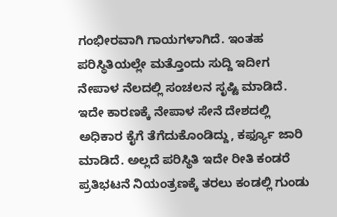ಗಂಭೀರವಾಗಿ ಗಾಯಗಳಾಗಿದೆ. ಇಂತಹ ಪರಿಸ್ಥಿತಿಯಲ್ಲೇ ಮತ್ತೊಂದು ಸುದ್ದಿ ಇದೀಗ ನೇಪಾಳ ನೆಲದಲ್ಲಿ ಸಂಚಲನ ಸೃಷ್ಟಿ ಮಾಡಿದೆ. ಇದೇ ಕಾರಣಕ್ಕೆ ನೇಪಾಳ ಸೇನೆ ದೇಶದಲ್ಲಿ ಅಧಿಕಾರ ಕೈಗೆ ತೆಗೆದುಕೊಂಡಿದ್ದು, ಕರ್ಫ್ಯೂ ಜಾರಿ ಮಾಡಿದೆ. ಅಲ್ಲದೆ ಪರಿಸ್ಥಿತಿ ಇದೇ ರೀತಿ ಕಂಡರೆ ಪ್ರತಿಭಟನೆ ನಿಯಂತ್ರಣಕ್ಕೆ ತರಲು ಕಂಡಲ್ಲಿ ಗುಂಡು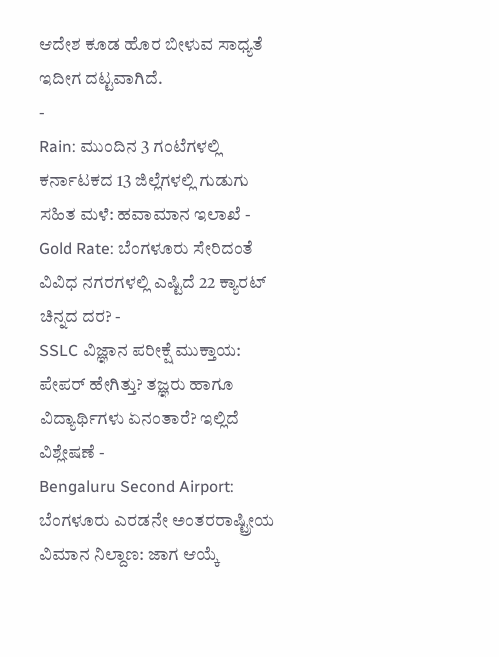ಆದೇಶ ಕೂಡ ಹೊರ ಬೀಳುವ ಸಾಧ್ಯತೆ ಇದೀಗ ದಟ್ಟವಾಗಿದೆ.
-
Rain: ಮುಂದಿನ 3 ಗಂಟೆಗಳಲ್ಲಿ ಕರ್ನಾಟಕದ 13 ಜಿಲ್ಲೆಗಳಲ್ಲಿ ಗುಡುಗು ಸಹಿತ ಮಳೆ: ಹವಾಮಾನ ಇಲಾಖೆ -
Gold Rate: ಬೆಂಗಳೂರು ಸೇರಿದಂತೆ ವಿವಿಧ ನಗರಗಳಲ್ಲಿ ಎಷ್ಟಿದೆ 22 ಕ್ಯಾರಟ್ ಚಿನ್ನದ ದರ? -
SSLC ವಿಜ್ಞಾನ ಪರೀಕ್ಷೆ ಮುಕ್ತಾಯ: ಪೇಪರ್ ಹೇಗಿತ್ತು? ತಜ್ಞರು ಹಾಗೂ ವಿದ್ಯಾರ್ಥಿಗಳು ಏನಂತಾರೆ? ಇಲ್ಲಿದೆ ವಿಶ್ಲೇಷಣೆ -
Bengaluru Second Airport: ಬೆಂಗಳೂರು ಎರಡನೇ ಅಂತರರಾಷ್ಟ್ರೀಯ ವಿಮಾನ ನಿಲ್ದಾಣ: ಜಾಗ ಆಯ್ಕೆ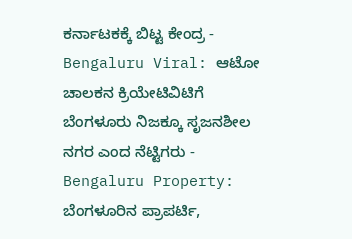ಕರ್ನಾಟಕಕ್ಕೆ ಬಿಟ್ಟ ಕೇಂದ್ರ -
Bengaluru Viral: ಆಟೋ ಚಾಲಕನ ಕ್ರಿಯೇಟಿವಿಟಿಗೆ ಬೆಂಗಳೂರು ನಿಜಕ್ಕೂ ಸೃಜನಶೀಲ ನಗರ ಎಂದ ನೆಟ್ಟಿಗರು -
Bengaluru Property: ಬೆಂಗಳೂರಿನ ಪ್ರಾಪರ್ಟಿ,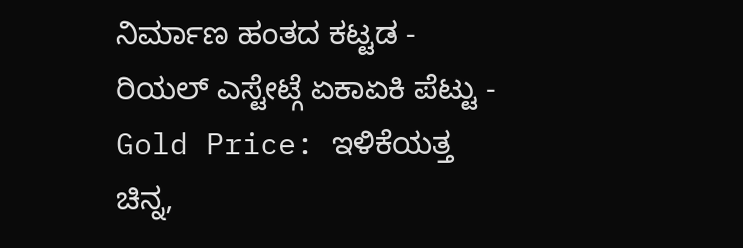ನಿರ್ಮಾಣ ಹಂತದ ಕಟ್ಟಡ - ರಿಯಲ್ ಎಸ್ಟೇಟ್ಗೆ ಏಕಾಏಕಿ ಪೆಟ್ಟು -
Gold Price: ಇಳಿಕೆಯತ್ತ ಚಿನ್ನ,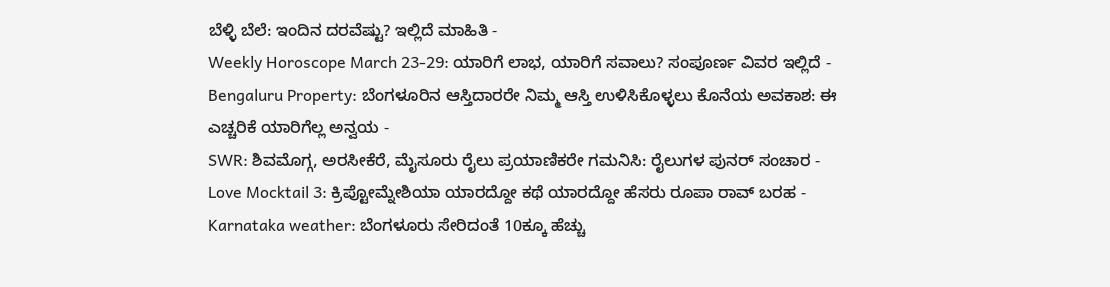ಬೆಳ್ಳಿ ಬೆಲೆ: ಇಂದಿನ ದರವೆಷ್ಟು? ಇಲ್ಲಿದೆ ಮಾಹಿತಿ -
Weekly Horoscope March 23-29: ಯಾರಿಗೆ ಲಾಭ, ಯಾರಿಗೆ ಸವಾಲು? ಸಂಪೂರ್ಣ ವಿವರ ಇಲ್ಲಿದೆ -
Bengaluru Property: ಬೆಂಗಳೂರಿನ ಆಸ್ತಿದಾರರೇ ನಿಮ್ಮ ಆಸ್ತಿ ಉಳಿಸಿಕೊಳ್ಳಲು ಕೊನೆಯ ಅವಕಾಶ: ಈ ಎಚ್ಚರಿಕೆ ಯಾರಿಗೆಲ್ಲ ಅನ್ವಯ -
SWR: ಶಿವಮೊಗ್ಗ, ಅರಸೀಕೆರೆ, ಮೈಸೂರು ರೈಲು ಪ್ರಯಾಣಿಕರೇ ಗಮನಿಸಿ: ರೈಲುಗಳ ಪುನರ್ ಸಂಚಾರ -
Love Mocktail 3: ಕ್ರಿಪ್ಟೋಮ್ನೇಶಿಯಾ ಯಾರದ್ದೋ ಕಥೆ ಯಾರದ್ದೋ ಹೆಸರು ರೂಪಾ ರಾವ್ ಬರಹ -
Karnataka weather: ಬೆಂಗಳೂರು ಸೇರಿದಂತೆ 10ಕ್ಕೂ ಹೆಚ್ಚು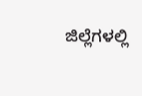ಜಿಲ್ಲೆಗಳಲ್ಲಿ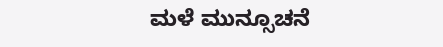ಮಳೆ ಮುನ್ಸೂಚನೆ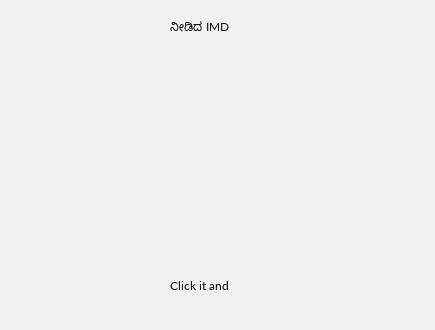ನೀಡಿದ IMD











Click it and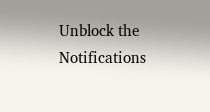Unblock the Notifications